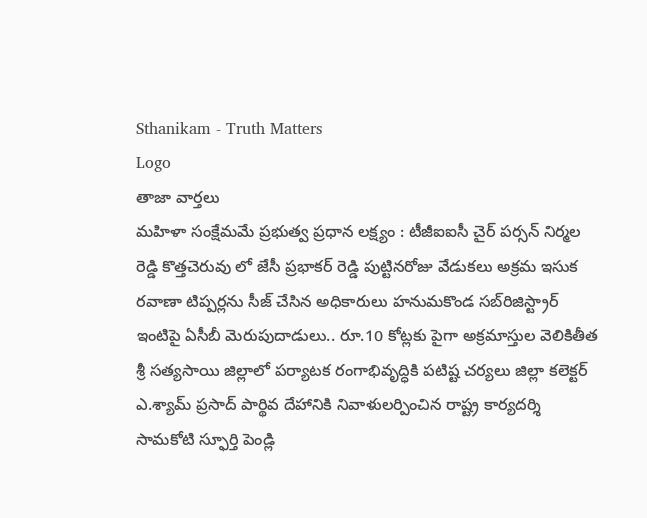Sthanikam - Truth Matters
Logo
తాజా వార్తలు
మహిళా సంక్షేమమే ప్రభుత్వ ప్రధాన లక్ష్యం : టీజీఐఐసీ చైర్ పర్సన్ నిర్మల రెడ్డి కొత్తచెరువు లో జేసీ ప్రభాకర్ రెడ్డి పుట్టినరోజు వేడుకలు అక్రమ ఇసుక రవాణా టిప్పర్లను సీజ్ చేసిన అధికారులు హనుమకొండ సబ్‌రిజిస్ట్రార్ ఇంటిపై ఏసీబీ మెరుపుదాడులు.. రూ.10 కోట్లకు పైగా అక్రమాస్తుల వెలికితీత శ్రీ సత్యసాయి జిల్లాలో పర్యాటక రంగాభివృద్ధికి పటిష్ట చర్యలు జిల్లా కలెక్టర్ ఎ.శ్యామ్ ప్రసాద్ పార్థివ దేహానికి నివాళులర్పించిన రాష్ట్ర కార్యదర్శి సామకోటి స్ఫూర్తి పెండ్లి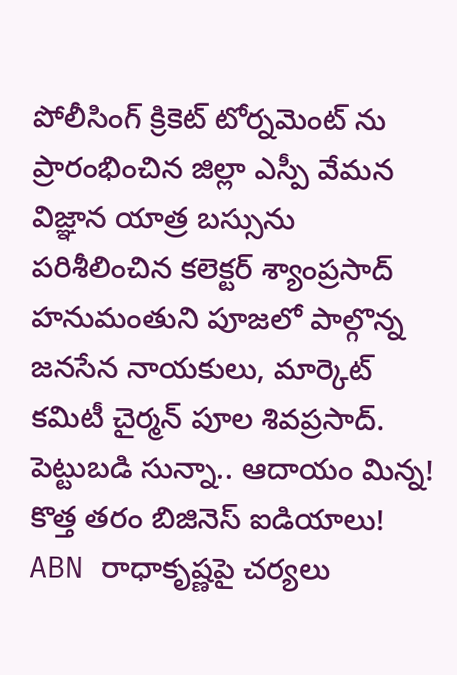పోలీసింగ్ క్రికెట్ టోర్నమెంట్ ను ప్రారంభించిన జిల్లా ఎస్పీ వేమన విజ్ఞాన యాత్ర బస్సును పరిశీలించిన కలెక్టర్ శ్యాంప్రసాద్ హనుమంతుని పూజలో పాల్గొన్న జనసేన నాయకులు, మార్కెట్ కమిటీ చైర్మన్ పూల శివప్రసాద్. పెట్టుబడి సున్నా.. ఆదాయం మిన్న! కొత్త తరం బిజినెస్ ఐడియాలు! ABN రాధాకృష్ణపై చర్యలు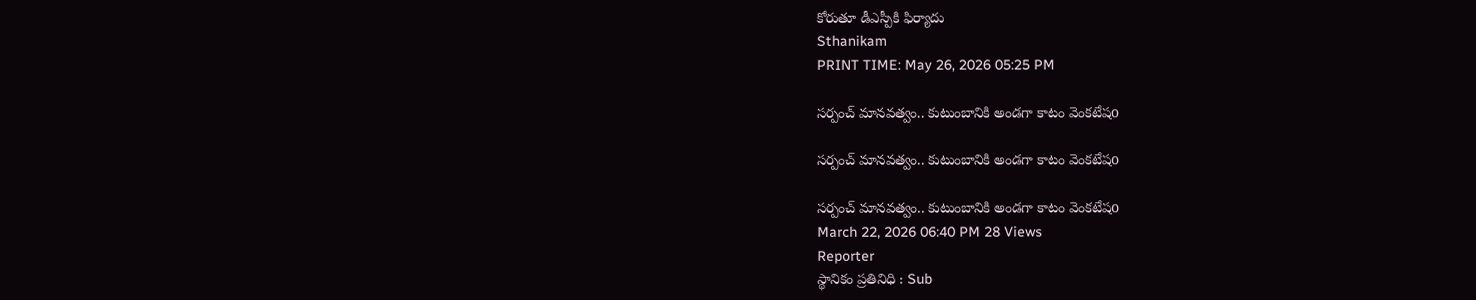కోరుతూ డీఎస్పీకి ఫిర్యాదు
Sthanikam
PRINT TIME: May 26, 2026 05:25 PM

సర్పంచ్ మానవత్వం.. కుటుంబానికి అండగా కాటం వెంకటేషo

సర్పంచ్ మానవత్వం.. కుటుంబానికి అండగా కాటం వెంకటేషo

సర్పంచ్ మానవత్వం.. కుటుంబానికి అండగా కాటం వెంకటేషo
March 22, 2026 06:40 PM 28 Views
Reporter
స్థానికం ప్రతినిధి : Sub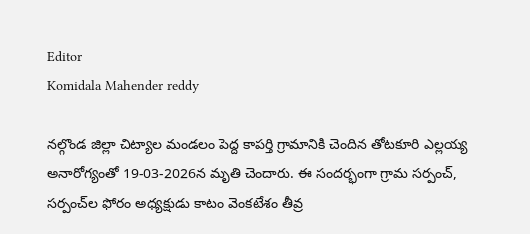Editor
Komidala Mahender reddy

నల్గొండ జిల్లా చిట్యాల మండలం పెద్ద కాపర్తి గ్రామానికి చెందిన తోటకూరి ఎల్లయ్య అనారోగ్యంతో 19-03-2026న మృతి చెందారు. ఈ సందర్భంగా గ్రామ సర్పంచ్, సర్పంచ్‌ల ఫోరం అధ్యక్షుడు కాటం వెంకటేశం తీవ్ర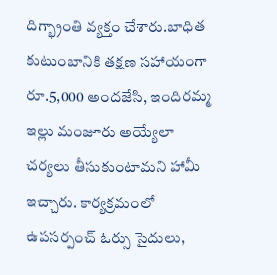దిగ్భ్రాంతి వ్యక్తం చేశారు.బాధిత కుటుంబానికి తక్షణ సహాయంగా రూ.5,000 అందజేసి, ఇందిరమ్మ ఇల్లు మంజూరు అయ్యేలా చర్యలు తీసుకుంటామని హామీ ఇచ్చారు. కార్యక్రమంలో ఉపసర్పంచ్ ఓర్సు సైదులు,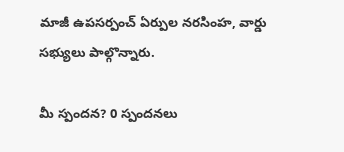మాజీ ఉపసర్పంచ్ ఏర్పుల నరసింహ, వార్డు సభ్యులు పాల్గొన్నారు.

మీ స్పందన? 0 స్పందనలు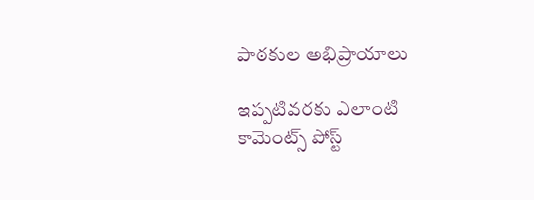పాఠకుల అభిప్రాయాలు

ఇప్పటివరకు ఎలాంటి కామెంట్స్ పోస్ట్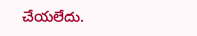చేయలేదు.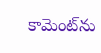కామెంట్‌ను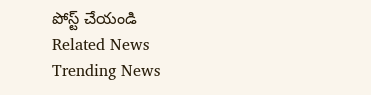పోస్ట్ చేయండి
Related News
Trending News